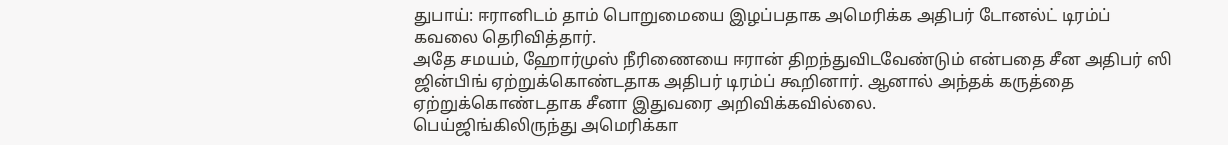துபாய்: ஈரானிடம் தாம் பொறுமையை இழப்பதாக அமெரிக்க அதிபர் டோனல்ட் டிரம்ப் கவலை தெரிவித்தார்.
அதே சமயம், ஹோர்முஸ் நீரிணையை ஈரான் திறந்துவிடவேண்டும் என்பதை சீன அதிபர் ஸி ஜின்பிங் ஏற்றுக்கொண்டதாக அதிபர் டிரம்ப் கூறினார். ஆனால் அந்தக் கருத்தை ஏற்றுக்கொண்டதாக சீனா இதுவரை அறிவிக்கவில்லை.
பெய்ஜிங்கிலிருந்து அமெரிக்கா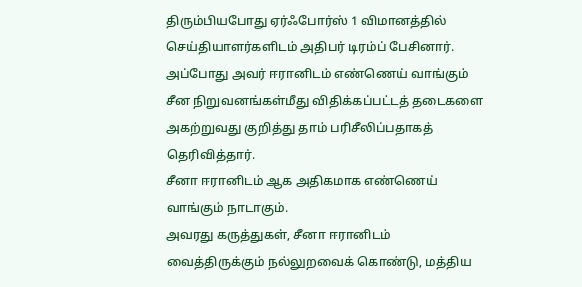திரும்பியபோது ஏர்ஃபோர்ஸ் 1 விமானத்தில் செய்தியாளர்களிடம் அதிபர் டிரம்ப் பேசினார். அப்போது அவர் ஈரானிடம் எண்ணெய் வாங்கும் சீன நிறுவனங்கள்மீது விதிக்கப்பட்டத் தடைகளை அகற்றுவது குறித்து தாம் பரிசீலிப்பதாகத் தெரிவித்தார்.
சீனா ஈரானிடம் ஆக அதிகமாக எண்ணெய் வாங்கும் நாடாகும்.
அவரது கருத்துகள், சீனா ஈரானிடம் வைத்திருக்கும் நல்லுறவைக் கொண்டு, மத்திய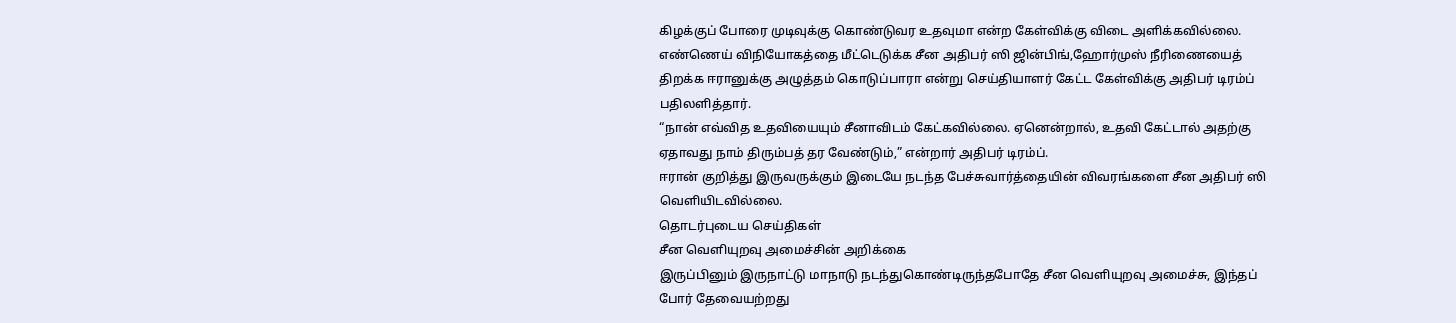கிழக்குப் போரை முடிவுக்கு கொண்டுவர உதவுமா என்ற கேள்விக்கு விடை அளிக்கவில்லை.
எண்ணெய் விநியோகத்தை மீட்டெடுக்க சீன அதிபர் ஸி ஜின்பிங்,ஹோர்முஸ் நீரிணையைத் திறக்க ஈரானுக்கு அழுத்தம் கொடுப்பாரா என்று செய்தியாளர் கேட்ட கேள்விக்கு அதிபர் டிரம்ப் பதிலளித்தார்.
“நான் எவ்வித உதவியையும் சீனாவிடம் கேட்கவில்லை. ஏனென்றால், உதவி கேட்டால் அதற்கு ஏதாவது நாம் திரும்பத் தர வேண்டும்,” என்றார் அதிபர் டிரம்ப்.
ஈரான் குறித்து இருவருக்கும் இடையே நடந்த பேச்சுவார்த்தையின் விவரங்களை சீன அதிபர் ஸி வெளியிடவில்லை.
தொடர்புடைய செய்திகள்
சீன வெளியுறவு அமைச்சின் அறிக்கை
இருப்பினும் இருநாட்டு மாநாடு நடந்துகொண்டிருந்தபோதே சீன வெளியுறவு அமைச்சு, இந்தப் போர் தேவையற்றது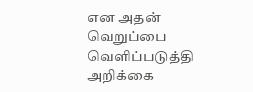என அதன் வெறுப்பை வெளிப்படுத்தி அறிக்கை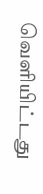வெளியிட்டது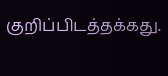குறிப்பிடத்தக்கது.